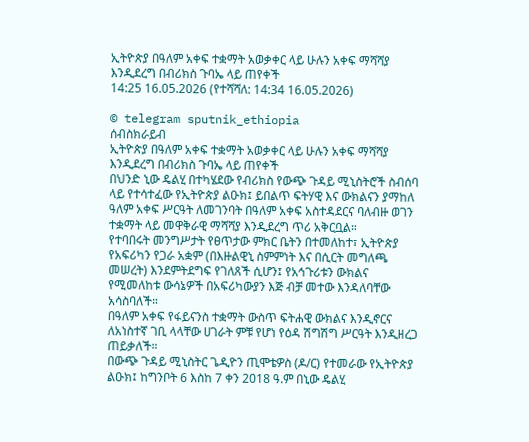ኢትዮጵያ በዓለም አቀፍ ተቋማት አወቃቀር ላይ ሁሉን አቀፍ ማሻሻያ እንዲደረግ በብሪክስ ጉባኤ ላይ ጠየቀች
14:25 16.05.2026 (የተሻሻለ: 14:34 16.05.2026)

© telegram sputnik_ethiopia
ሰብስክራይብ
ኢትዮጵያ በዓለም አቀፍ ተቋማት አወቃቀር ላይ ሁሉን አቀፍ ማሻሻያ እንዲደረግ በብሪክስ ጉባኤ ላይ ጠየቀች
በህንድ ኒው ዴልሂ በተካሄደው የብሪክስ የውጭ ጉዳይ ሚኒስትሮች ስብሰባ ላይ የተሳተፈው የኢትዮጵያ ልዑክ፤ ይበልጥ ፍትሃዊ እና ውክልናን ያማከለ ዓለም አቀፍ ሥርዓት ለመገንባት በዓለም አቀፍ አስተዳደርና ባለብዙ ወገን ተቋማት ላይ መዋቅራዊ ማሻሻያ እንዲደረግ ጥሪ አቅርቧል።
የተባበሩት መንግሥታት የፀጥታው ምክር ቤትን በተመለከተ፣ ኢትዮጵያ የአፍሪካን የጋራ አቋም (በእዙልዊኒ ስምምነት እና በሲርት መግለጫ መሠረት) እንደምትደግፍ የገለጸች ሲሆን፤ የአኅጉሪቱን ውክልና የሚመለከቱ ውሳኔዎች በአፍሪካውያን እጅ ብቻ መተው እንዳለባቸው አሳስባለች።
በዓለም አቀፍ የፋይናንስ ተቋማት ውስጥ ፍትሐዊ ውክልና እንዲኖርና ለአነስተኛ ገቢ ላላቸው ሀገራት ምቹ የሆነ የዕዳ ሽግሽግ ሥርዓት እንዲዘረጋ ጠይቃለች።
በውጭ ጉዳይ ሚኒስትር ጌዲዮን ጢሞቴዎስ (ዶ/ር) የተመራው የኢትዮጵያ ልዑክ፤ ከግንቦት 6 እስከ 7 ቀን 2018 ዓ.ም በኒው ዴልሂ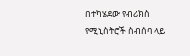በተካሄደው የብሪክስ የሚኒስትሮች ስብሰባ ላይ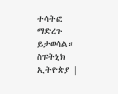ተሳትፎ ማድረጉ ይታወሳል።
ስፑትኒክ ኢትዮጵያ |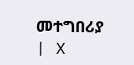መተግበሪያ | X